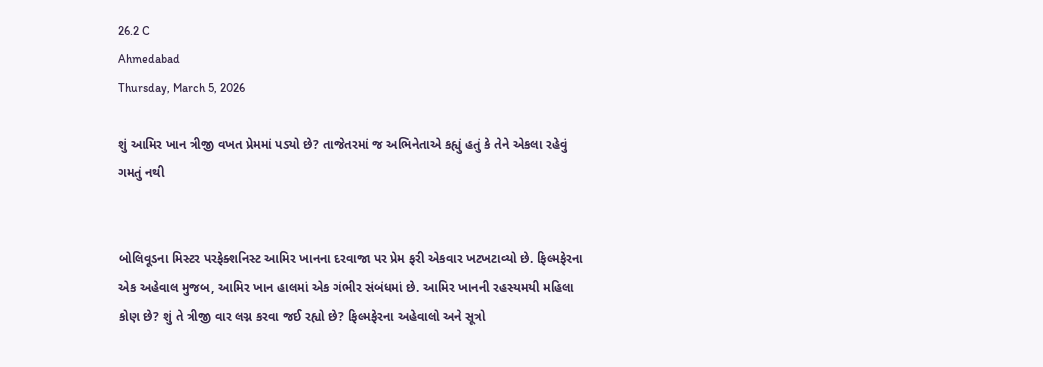26.2 C
Ahmedabad
Thursday, March 5, 2026

શું આમિર ખાન ત્રીજી વખત પ્રેમમાં પડ્યો છે? તાજેતરમાં જ અભિનેતાએ કહ્યું હતું કે તેને એકલા રહેવું ગમતું નથી


બોલિવૂડના મિસ્ટર પરફેક્શનિસ્ટ આમિર ખાનના દરવાજા પર પ્રેમ ફરી એકવાર ખટખટાવ્યો છે. ફિલ્મફેરના એક અહેવાલ મુજબ, આમિર ખાન હાલમાં એક ગંભીર સંબંધમાં છે. આમિર ખાનની રહસ્યમયી મહિલા કોણ છે? શું તે ત્રીજી વાર લગ્ન કરવા જઈ રહ્યો છે? ફિલ્મફેરના અહેવાલો અને સૂત્રો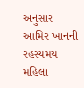અનુસાર આમિર ખાનની રહસ્યમય મહિલા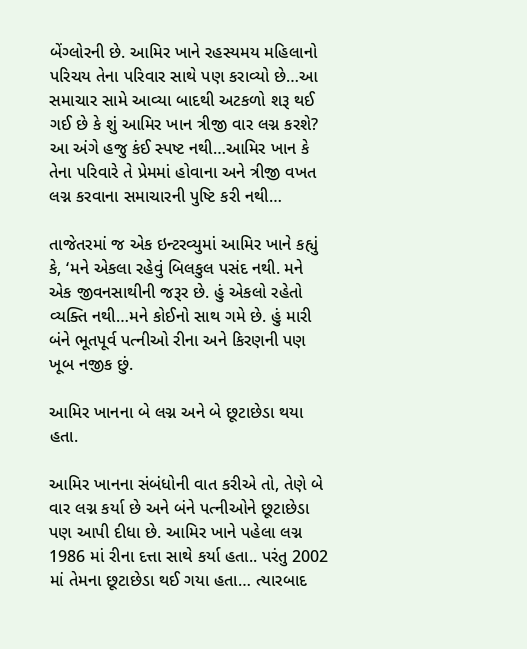બેંગ્લોરની છે. આમિર ખાને રહસ્યમય મહિલાનો પરિચય તેના પરિવાર સાથે પણ કરાવ્યો છે…આ સમાચાર સામે આવ્યા બાદથી અટકળો શરૂ થઈ ગઈ છે કે શું આમિર ખાન ત્રીજી વાર લગ્ન કરશે? આ અંગે હજુ કંઈ સ્પષ્ટ નથી…આમિર ખાન કે તેના પરિવારે તે પ્રેમમાં હોવાના અને ત્રીજી વખત લગ્ન કરવાના સમાચારની પુષ્ટિ કરી નથી…

તાજેતરમાં જ એક ઇન્ટરવ્યુમાં આમિર ખાને કહ્યું કે, ‘મને એકલા રહેવું બિલકુલ પસંદ નથી. મને એક જીવનસાથીની જરૂર છે. હું એકલો રહેતો વ્યક્તિ નથી…મને કોઈનો સાથ ગમે છે. હું મારી બંને ભૂતપૂર્વ પત્નીઓ રીના અને કિરણની પણ ખૂબ નજીક છું.

આમિર ખાનના બે લગ્ન અને બે છૂટાછેડા થયા હતા.

આમિર ખાનના સંબંધોની વાત કરીએ તો, તેણે બે વાર લગ્ન કર્યા છે અને બંને પત્નીઓને છૂટાછેડા પણ આપી દીધા છે. આમિર ખાને પહેલા લગ્ન 1986 માં રીના દત્તા સાથે કર્યા હતા.. પરંતુ 2002 માં તેમના છૂટાછેડા થઈ ગયા હતા… ત્યારબાદ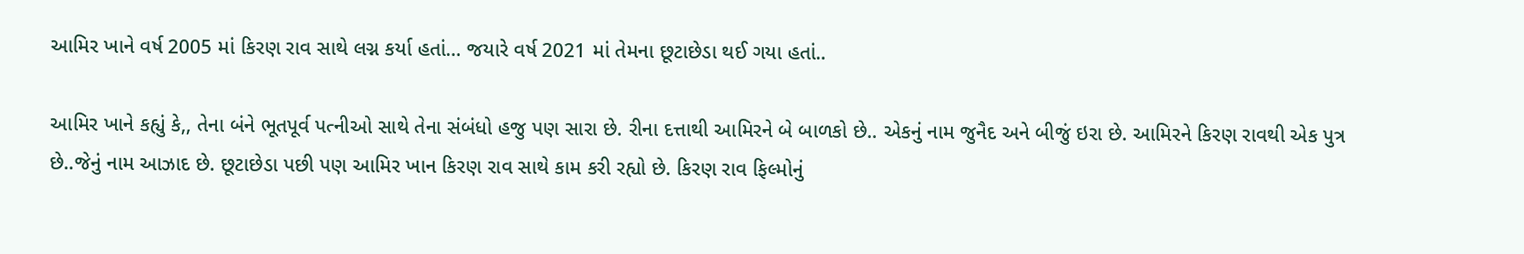આમિર ખાને વર્ષ 2005 માં કિરણ રાવ સાથે લગ્ન કર્યા હતાં… જયારે વર્ષ 2021 માં તેમના છૂટાછેડા થઈ ગયા હતાં..

આમિર ખાને કહ્યું કે,, તેના બંને ભૂતપૂર્વ પત્નીઓ સાથે તેના સંબંધો હજુ પણ સારા છે. રીના દત્તાથી આમિરને બે બાળકો છે.. એકનું નામ જુનૈદ અને બીજું ઇરા છે. આમિરને કિરણ રાવથી એક પુત્ર છે..જેનું નામ આઝાદ છે. છૂટાછેડા પછી પણ આમિર ખાન કિરણ રાવ સાથે કામ કરી રહ્યો છે. કિરણ રાવ ફિલ્મોનું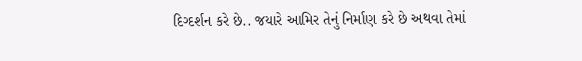દિગ્દર્શન કરે છે.. જયારે આમિર તેનું નિર્માણ કરે છે અથવા તેમાં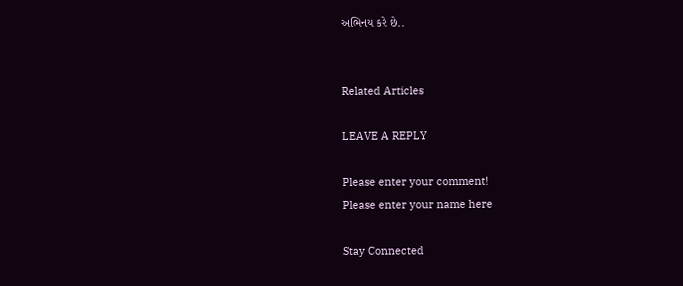અભિનય કરે છે..


Related Articles

LEAVE A REPLY

Please enter your comment!
Please enter your name here

Stay Connected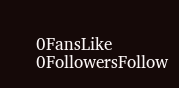0FansLike
0FollowersFollow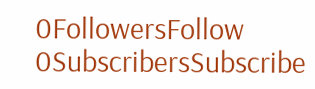0FollowersFollow
0SubscribersSubscribe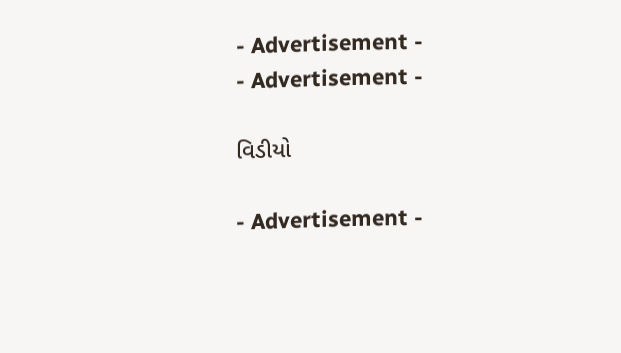- Advertisement -
- Advertisement -

વિડીયો

- Advertisement -